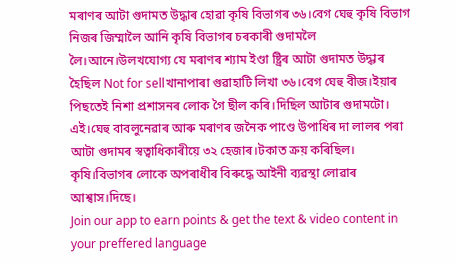মৰাণৰ আটা গুদামত উদ্ধাৰ হোৱা কৃষি বিভাগৰ ৩৬।বেগ ঘেহু কৃষি বিভাগ নিজৰ জিম্মালৈ আনি কৃষি বিভাগৰ চৰকাৰী গুদামলৈ লৈ।আনে।উলখযোগ্য যে মৰাণৰ শ্যাম ইণ্ডা ষ্ট্ৰিৰ আটা গুদামত উদ্ধাৰ হৈছিল Not for sellখানাপাৰা গুৱাহাটি লিখা ৩৬।বেগ ঘেহু বীজ।ইয়াৰ পিছতেই নিশা প্ৰশাসনৰ লোক গৈ ছীল কৰি।দিছিল আটাৰ গুদামটো। এই।ঘেহু বাবলুনেৱাৰ আৰু মৰাণৰ জনৈক পাণ্ডে উপাধিৰ দা লালৰ পৰা আটা গুদামৰ স্বত্বাধিকাৰীয়ে ৩২ হেজাৰ।টকাত ক্ৰয় কৰিছিল। কৃষি।বিভাগৰ লোকে অপৰাধীৰ বিৰুদ্ধে আইনী ব্যৱস্থা লোৱাৰ আশ্বাস।দিছে।
Join our app to earn points & get the text & video content in your preffered language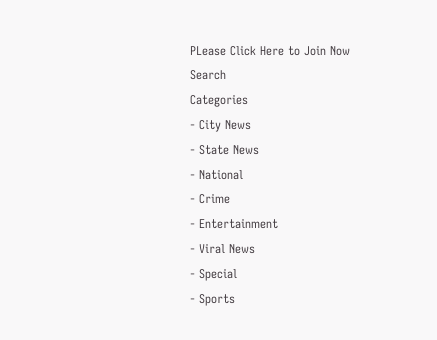PLease Click Here to Join Now
Search
Categories
- City News
- State News
- National
- Crime
- Entertainment
- Viral News
- Special
- Sports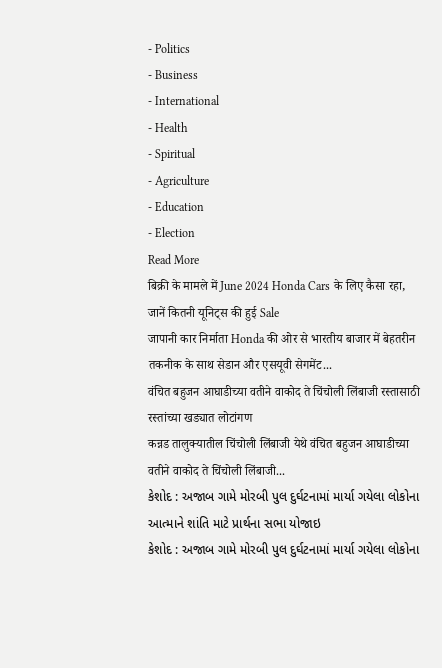- Politics
- Business
- International
- Health
- Spiritual
- Agriculture
- Education
- Election
Read More
बिक्री के मामले में June 2024 Honda Cars के लिए कैसा रहा, जानें कितनी यूनिट्स की हुई Sale
जापानी कार निर्माता Honda की ओर से भारतीय बाजार में बेहतरीन तकनीक के साथ सेडान और एसयूवी सेगमेंट...
वंचित बहुजन आघाडीच्या वतीने वाकोद ते चिंचोली लिंबाजी रस्तासाठी रस्तांच्या खड्यात लोटांगण
कन्नड तालुक्यातील चिंचोली लिंबाजी येथे वंचित बहुजन आघाडीच्या वतीने वाकोद ते चिंचोली लिंबाजी...
કેશોદ : અજાબ ગામે મોરબી પુલ દુર્ઘટનામાં માર્યા ગયેલા લોકોના આત્માને શાંતિ માટે પ્રાર્થના સભા યોજાઇ
કેશોદ : અજાબ ગામે મોરબી પુલ દુર્ઘટનામાં માર્યા ગયેલા લોકોના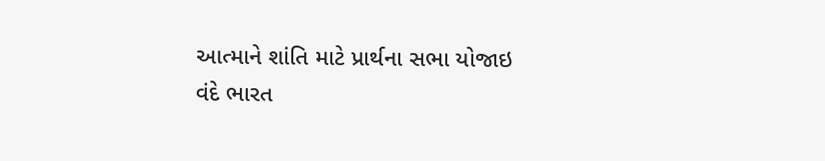આત્માને શાંતિ માટે પ્રાર્થના સભા યોજાઇ
વંદે ભારત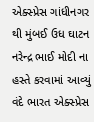એક્સ્પ્રેસ ગાંધીનગર થી મુંબઈ ઉધ ઘાટન નરેન્દ્ર ભાઈ મોદી ના હસ્તે કરવામાં આવ્યું
વંદે ભારત એક્સ્પ્રેસ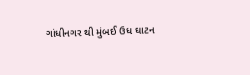ગાંધીનગર થી મુંબઈ ઉધ ઘાટન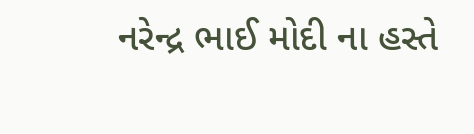નરેન્દ્ર ભાઈ મોદી ના હસ્તે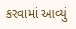કરવામાં આવ્યું